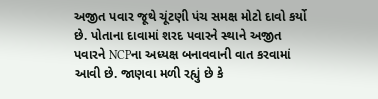અજીત પવાર જૂથે ચૂંટણી પંચ સમક્ષ મોટો દાવો કર્યો છે. પોતાના દાવામાં શરદ પવારને સ્થાને અજીત પવારને NCPના અધ્યક્ષ બનાવવાની વાત કરવામાં આવી છે. જાણવા મળી રહ્યું છે કે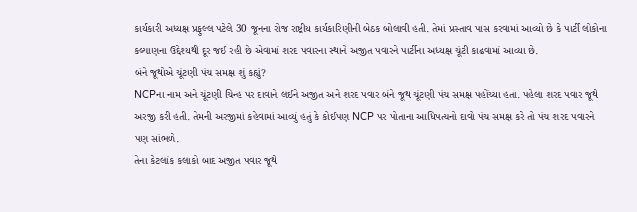કાર્યકારી અધ્યક્ષ પ્રફુલ્લ પટેલે 30 જૂનના રોજ રાષ્ટ્રીય કાર્યકારિણીની બેઠક બોલાવી હતી. તેમાં પ્રસ્તાવ પાસ કરવામાં આવ્યો છે કે પાર્ટી લોકોના કલ્યાણના ઉદ્દેશ્યથી દૂર જઈ રહી છે એવામાં શરદ પવારના સ્થાને અજીત પવારને પાર્ટીના અધ્યક્ષ ચૂંટી કાઢવામાં આવ્યા છે.
બંને જૂથોએ ચૂંટણી પંચ સમક્ષ શું કહ્યું?
NCPના નામ અને ચૂંટણી ચિન્હ પર દાવાને લઈને અજીત અને શરદ પવાર બંને જૂથ ચૂંટણી પંચ સમક્ષ પહોંચ્યા હતા. પહેલા શરદ પવાર જૂથે અરજી કરી હતી. તેમની અરજીમાં કહેવામાં આવ્યું હતું કે કોઈપણ NCP પર પોતાના આધિપત્યનો દાવો પંચ સમક્ષ કરે તો પંચ શરદ પવારને પણ સાંભળે.
તેના કેટલાંક કલાકો બાદ અજીત પવાર જૂથે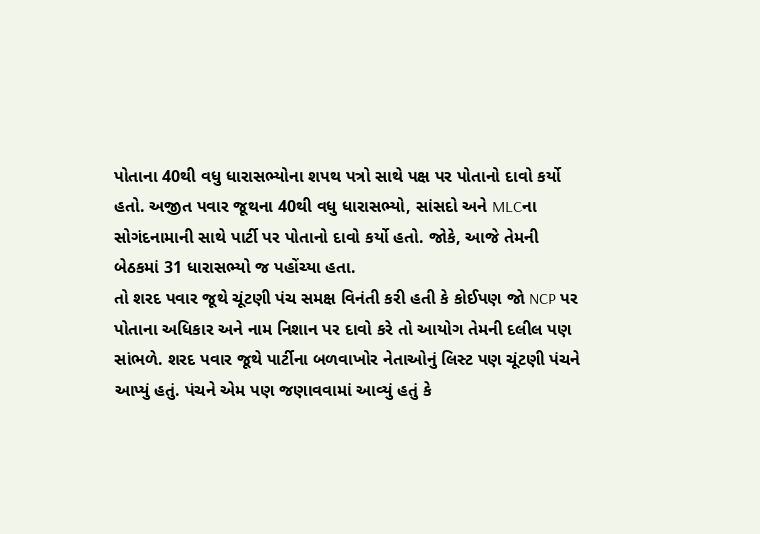પોતાના 40થી વધુ ધારાસભ્યોના શપથ પત્રો સાથે પક્ષ પર પોતાનો દાવો કર્યો હતો. અજીત પવાર જૂથના 40થી વધુ ધારાસભ્યો, સાંસદો અને MLCના સોગંદનામાની સાથે પાર્ટી પર પોતાનો દાવો કર્યો હતો. જોકે, આજે તેમની બેઠકમાં 31 ધારાસભ્યો જ પહોંચ્યા હતા.
તો શરદ પવાર જૂથે ચૂંટણી પંચ સમક્ષ વિનંતી કરી હતી કે કોઈપણ જો NCP પર પોતાના અધિકાર અને નામ નિશાન પર દાવો કરે તો આયોગ તેમની દલીલ પણ સાંભળે. શરદ પવાર જૂથે પાર્ટીના બળવાખોર નેતાઓનું લિસ્ટ પણ ચૂંટણી પંચને આપ્યું હતું. પંચને એમ પણ જણાવવામાં આવ્યું હતું કે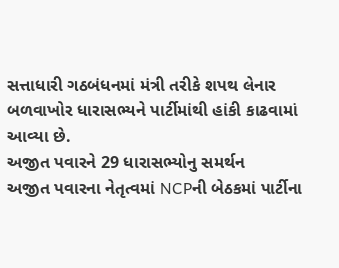સત્તાધારી ગઠબંધનમાં મંત્રી તરીકે શપથ લેનાર બળવાખોર ધારાસભ્યને પાર્ટીમાંથી હાંકી કાઢવામાં આવ્યા છે.
અજીત પવારને 29 ધારાસભ્યોનુ સમર્થન
અજીત પવારના નેતૃત્વમાં NCPની બેઠકમાં પાર્ટીના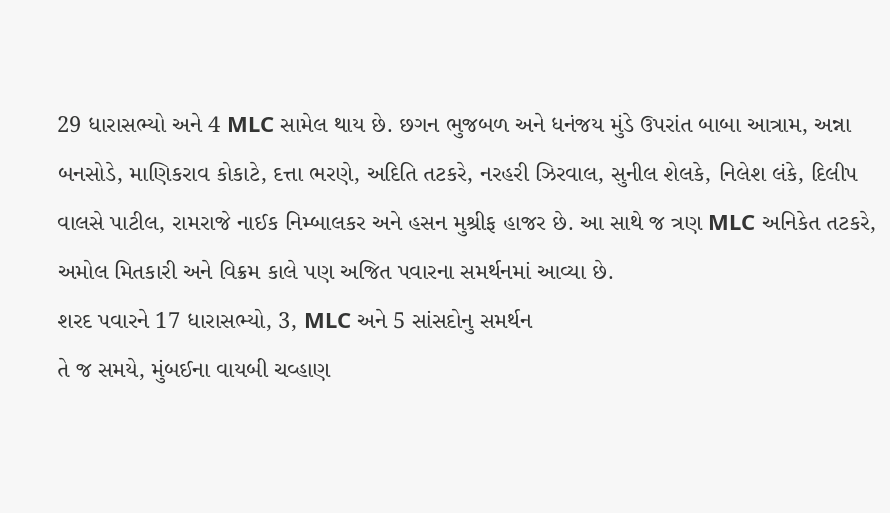29 ધારાસભ્યો અને 4 MLC સામેલ થાય છે. છગન ભુજબળ અને ધનંજય મુંડે ઉપરાંત બાબા આત્રામ, અન્ના બનસોડે, માણિકરાવ કોકાટે, દત્તા ભરણે, અદિતિ તટકરે, નરહરી ઝિરવાલ, સુનીલ શેલકે, નિલેશ લંકે, દિલીપ વાલસે પાટીલ, રામરાજે નાઈક નિમ્બાલકર અને હસન મુશ્રીફ હાજર છે. આ સાથે જ ત્રણ MLC અનિકેત તટકરે, અમોલ મિતકારી અને વિક્રમ કાલે પણ અજિત પવારના સમર્થનમાં આવ્યા છે.
શરદ પવારને 17 ધારાસભ્યો, 3, MLC અને 5 સાંસદોનુ સમર્થન
તે જ સમયે, મુંબઈના વાયબી ચવ્હાણ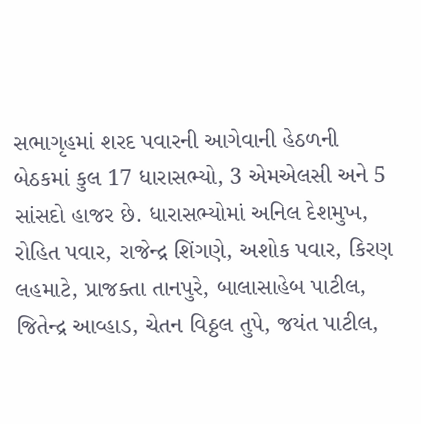સભાગૃહમાં શરદ પવારની આગેવાની હેઠળની બેઠકમાં કુલ 17 ધારાસભ્યો, 3 એમએલસી અને 5 સાંસદો હાજર છે. ધારાસભ્યોમાં અનિલ દેશમુખ, રોહિત પવાર, રાજેન્દ્ર શિંગણે, અશોક પવાર, કિરણ લહમાટે, પ્રાજક્તા તાનપુરે, બાલાસાહેબ પાટીલ, જિતેન્દ્ર આવ્હાડ, ચેતન વિઠ્ઠલ તુપે, જયંત પાટીલ,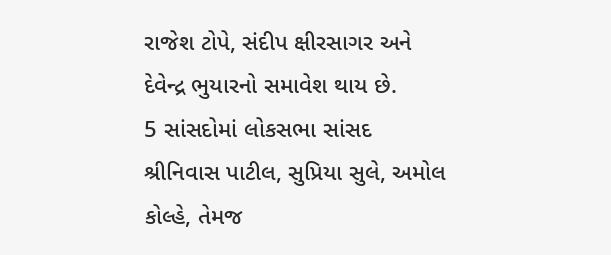રાજેશ ટોપે, સંદીપ ક્ષીરસાગર અને દેવેન્દ્ર ભુયારનો સમાવેશ થાય છે.
5 સાંસદોમાં લોકસભા સાંસદ શ્રીનિવાસ પાટીલ, સુપ્રિયા સુલે, અમોલ કોલ્હે, તેમજ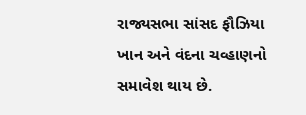રાજ્યસભા સાંસદ ફૌઝિયા ખાન અને વંદના ચવ્હાણનો સમાવેશ થાય છે.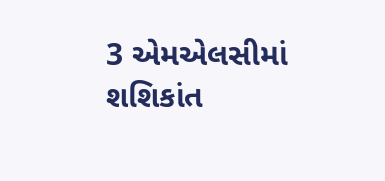3 એમએલસીમાં શશિકાંત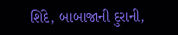શિંદે, બાબાજાની દુરાની,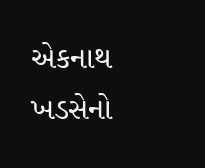એકનાથ ખડસેનો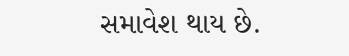સમાવેશ થાય છે.